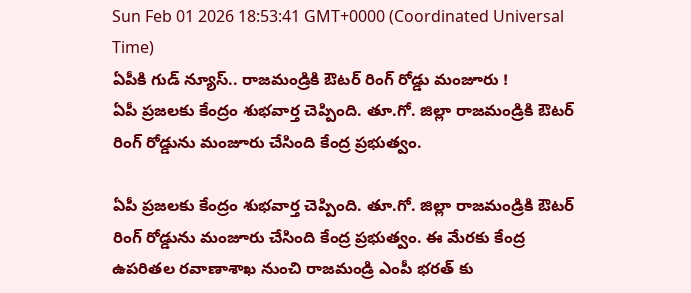Sun Feb 01 2026 18:53:41 GMT+0000 (Coordinated Universal Time)
ఏపీకి గుడ్ న్యూస్.. రాజమండ్రికి ఔటర్ రింగ్ రోడ్డు మంజూరు !
ఏపీ ప్రజలకు కేంద్రం శుభవార్త చెప్పింది. తూ.గో. జిల్లా రాజమండ్రికి ఔటర్ రింగ్ రోడ్డును మంజూరు చేసింది కేంద్ర ప్రభుత్వం.

ఏపీ ప్రజలకు కేంద్రం శుభవార్త చెప్పింది. తూ.గో. జిల్లా రాజమండ్రికి ఔటర్ రింగ్ రోడ్డును మంజూరు చేసింది కేంద్ర ప్రభుత్వం. ఈ మేరకు కేంద్ర ఉపరితల రవాణాశాఖ నుంచి రాజమండ్రి ఎంపీ భరత్ కు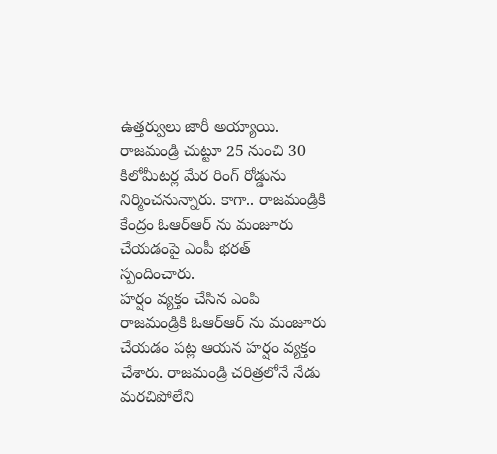ఉత్తర్వులు జారీ అయ్యాయి. రాజమండ్రి చుట్టూ 25 నుంచి 30 కిలోమీటర్ల మేర రింగ్ రోడ్డును నిర్మించనున్నారు. కాగా.. రాజమండ్రికి కేంద్రం ఓఆర్ఆర్ ను మంజూరు చేయడంపై ఎంపీ భరత్ స్పందించారు.
హర్షం వ్యక్తం చేసిన ఎంపి
రాజమండ్రికి ఓఆర్ఆర్ ను మంజూరు చేయడం పట్ల ఆయన హర్షం వ్యక్తం చేశారు. రాజమండ్రి చరిత్రలోనే నేడు మరచిపోలేని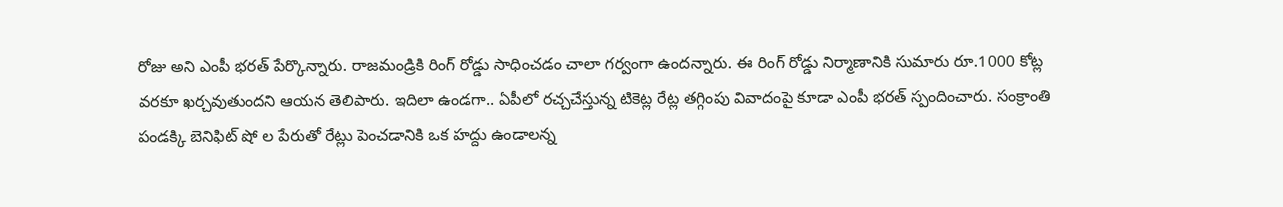రోజు అని ఎంపీ భరత్ పేర్కొన్నారు. రాజమండ్రికి రింగ్ రోడ్డు సాధించడం చాలా గర్వంగా ఉందన్నారు. ఈ రింగ్ రోడ్డు నిర్మాణానికి సుమారు రూ.1000 కోట్ల వరకూ ఖర్చవుతుందని ఆయన తెలిపారు. ఇదిలా ఉండగా.. ఏపీలో రచ్చచేస్తున్న టికెట్ల రేట్ల తగ్గింపు వివాదంపై కూడా ఎంపీ భరత్ స్పందించారు. సంక్రాంతి పండక్కి బెనిఫిట్ షో ల పేరుతో రేట్లు పెంచడానికి ఒక హద్దు ఉండాలన్న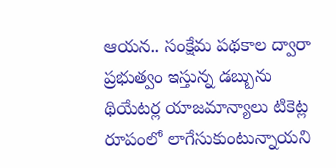ఆయన.. సంక్షేమ పథకాల ద్వారా ప్రభుత్వం ఇస్తున్న డబ్బును థియేటర్ల యాజమాన్యాలు టికెట్ల రూపంలో లాగేసుకుంటున్నాయని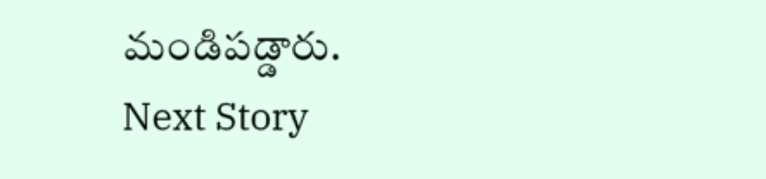మండిపడ్డారు.
Next Story